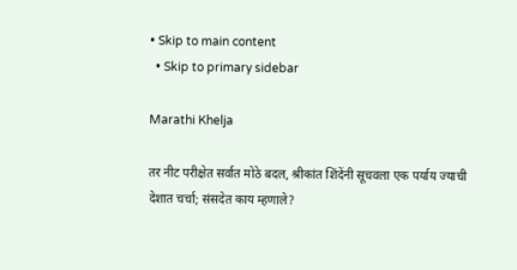• Skip to main content
  • Skip to primary sidebar

Marathi Khelja

तर नीट परीक्षेत सर्वात मोठे बदल, श्रीकांत शिंदेंनी सूचवला एक पर्याय ज्याची देशात चर्चा; संसदेत काय म्हणाले?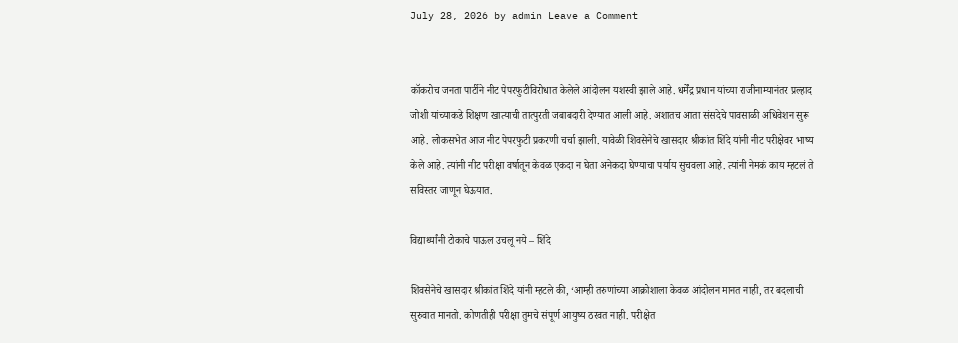July 28, 2026 by admin Leave a Comment


कॉकरोच जनता पार्टीने नीट पेपरफुटीविरोधात केलेले आंदोलन यशस्वी झाले आहे. धर्मेंद्र प्रधान यांच्या राजीनाम्यानंतर प्रल्हाद जोशी यांच्याकडे शिक्षण खात्याची तात्पुरती जबाबदारी देण्यात आली आहे. अशातच आता संसदेचे पावसाळी अधिवेशन सुरू आहे. लोकसभेत आज नीट पेपरफुटी प्रकरणी चर्चा झाली. यावेळी शिवसेनेचे खासदार श्रीकांत शिंदे यांनी नीट परीक्षेवर भाष्य केले आहे. त्यांनी नीट परीक्षा वर्षातून केवळ एकदा न घेता अनेकदा घेण्याचा पर्याय सुचवला आहे. त्यांनी नेमकं काय म्हटलं ते सविस्तर जाणून घेऊयात.

विद्यार्थ्यांनी टोकाचे पाऊल उचलू नये – शिंदे

शिवसेनेचे खासदार श्रीकांत शिंदे यांनी म्हटले की, ‘आम्ही तरुणांच्या आक्रोशाला केवळ आंदोलन मानत नाही, तर बदलाची सुरुवात मानतो. कोणतीही परीक्षा तुमचे संपूर्ण आयुष्य ठरवत नाही. परीक्षेत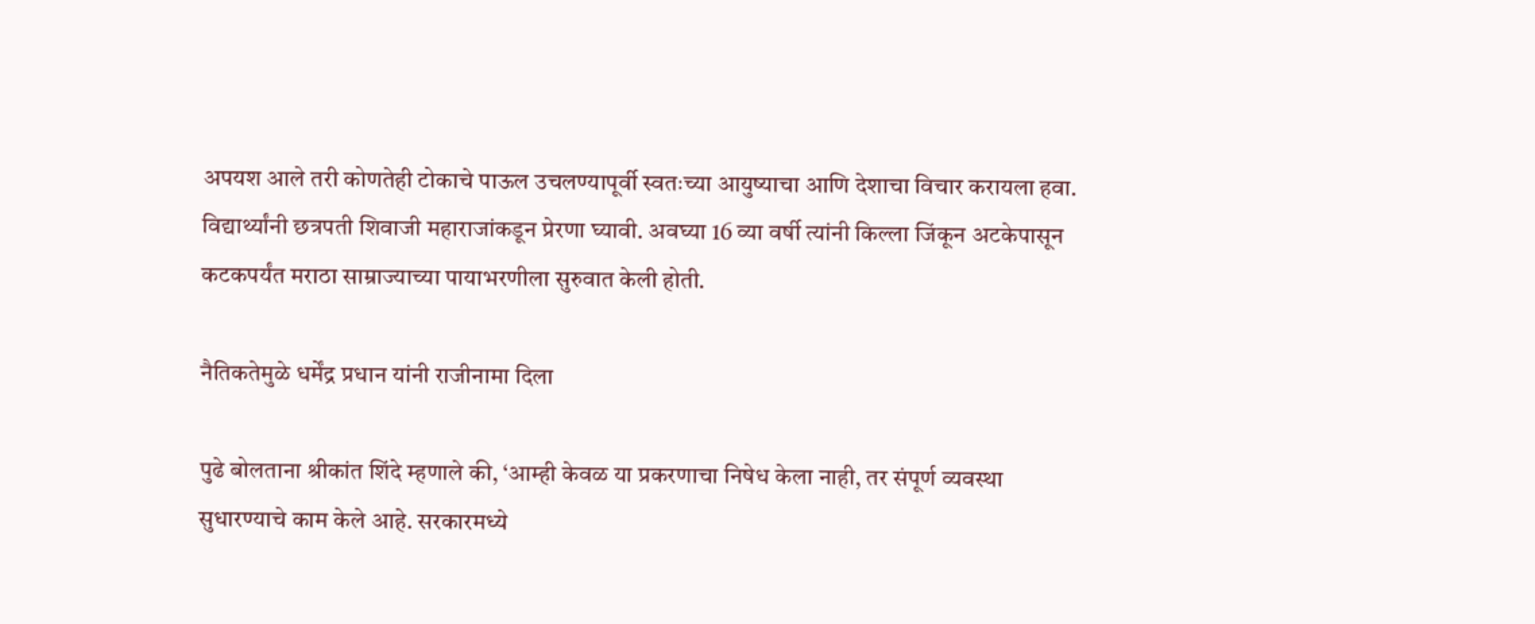अपयश आले तरी कोणतेही टोकाचे पाऊल उचलण्यापूर्वी स्वतःच्या आयुष्याचा आणि देशाचा विचार करायला हवा. विद्यार्थ्यांनी छत्रपती शिवाजी महाराजांकडून प्रेरणा घ्यावी. अवघ्या 16 व्या वर्षी त्यांनी किल्ला जिंकून अटकेपासून कटकपर्यंत मराठा साम्राज्याच्या पायाभरणीला सुरुवात केली होती.

नैतिकतेमुळे धर्मेंद्र प्रधान यांनी राजीनामा दिला

पुढे बोलताना श्रीकांत शिंदे म्हणाले की, ‘आम्ही केवळ या प्रकरणाचा निषेध केला नाही, तर संपूर्ण व्यवस्था सुधारण्याचे काम केले आहे. सरकारमध्ये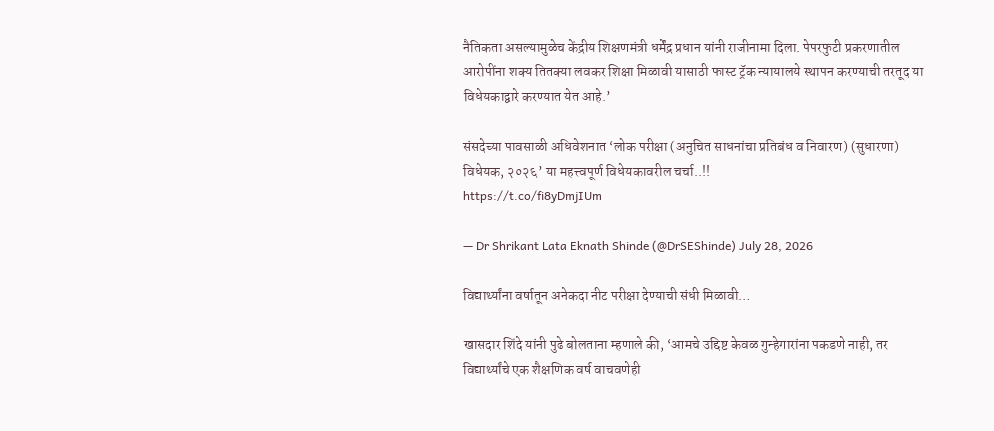नैतिकता असल्यामुळेच केंद्रीय शिक्षणमंत्री धर्मेंद्र प्रधान यांनी राजीनामा दिला. पेपरफुटी प्रकरणातील आरोपींना शक्य तितक्या लवकर शिक्षा मिळावी यासाठी फास्ट ट्रॅक न्यायालये स्थापन करण्याची तरतूद या विधेयकाद्वारे करण्यात येत आहे.’

संसदेच्या पावसाळी अधिवेशनात ‘लोक परीक्षा (अनुचित साधनांचा प्रतिबंध व निवारण) (सुधारणा) विधेयक, २०२६’ या महत्त्वपूर्ण विधेयकावरील चर्चा..!!
https://t.co/fi8yDmjIUm

— Dr Shrikant Lata Eknath Shinde (@DrSEShinde) July 28, 2026

विद्यार्थ्यांना वर्षातून अनेकदा नीट परीक्षा देण्याची संधी मिळावी…

खासदार शिंदे यांनी पुढे बोलताना म्हणाले की, ‘आमचे उद्दिष्ट केवळ गुन्हेगारांना पकडणे नाही, तर विद्यार्थ्यांचे एक शैक्षणिक वर्ष वाचवणेही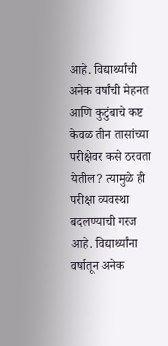आहे. विद्यार्थ्यांची अनेक वर्षांची मेहनत आणि कुटुंबाचे कष्ट केवळ तीन तासांच्या परीक्षेवर कसे ठरवता येतील? त्यामुळे ही परीक्षा व्यवस्था बदलण्याची गरज आहे. विद्यार्थ्यांना वर्षातून अनेक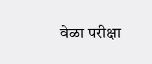वेळा परीक्षा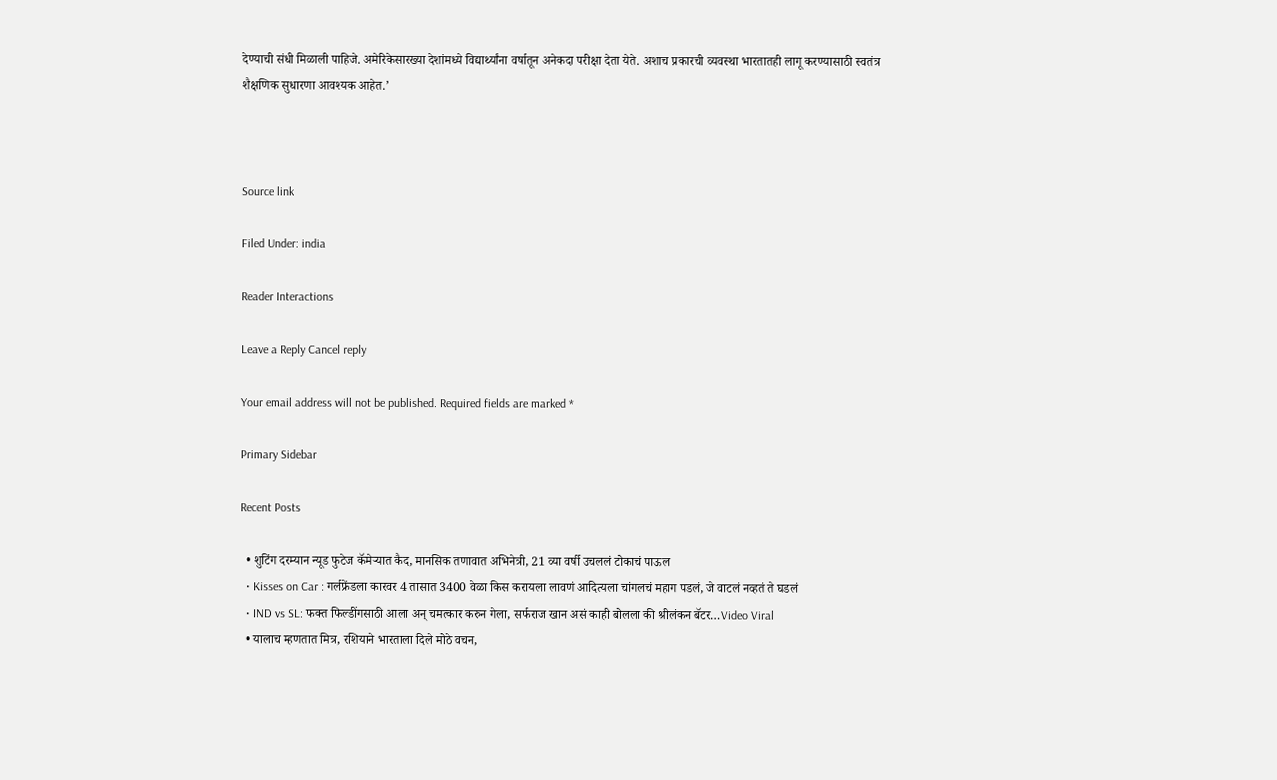देण्याची संधी मिळाली पाहिजे. अमेरिकेसारख्या देशांमध्ये विद्यार्थ्यांना वर्षातून अनेकदा परीक्षा देता येते. अशाच प्रकारची व्यवस्था भारतातही लागू करण्यासाठी स्वतंत्र शैक्षणिक सुधारणा आवश्यक आहेत.’



Source link

Filed Under: india

Reader Interactions

Leave a Reply Cancel reply

Your email address will not be published. Required fields are marked *

Primary Sidebar

Recent Posts

  • शुटिंग दरम्यान न्यूड फुटेज कॅमेऱ्यात कैद, मानसिक तणावात अभिनेत्री, 21 व्या वर्षी उचललं टोकाचं पाऊल
  • Kisses on Car : गर्लफ्रेंडला कारवर 4 तासात 3400 वेळा किस करायला लावणं आदित्यला चांगलचं महाग पडलं, जे वाटलं नव्हतं ते घडलं
  • IND vs SL: फक्त फिल्डींगसाठी आला अन् चमत्कार करुन गेला, सर्फराज खान असं काही बोलला की श्रीलंकन बॅटर…Video Viral
  • यालाच म्हणतात मित्र, रशियाने भारताला दिले मोठे वचन,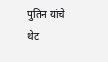पुतिन यांचे थेट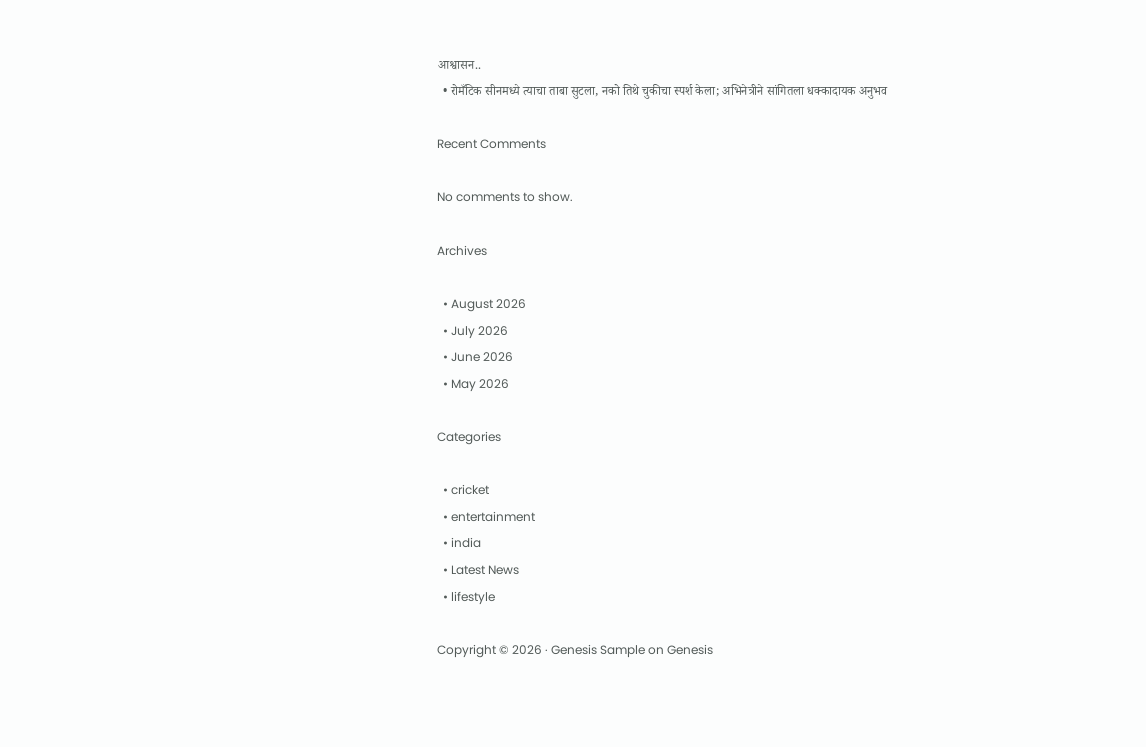आश्वासन..
  • रोमँटिक सीनमध्ये त्याचा ताबा सुटला, नको तिथे चुकीचा स्पर्श केला; अभिनेत्रीने सांगितला धक्कादायक अनुभव

Recent Comments

No comments to show.

Archives

  • August 2026
  • July 2026
  • June 2026
  • May 2026

Categories

  • cricket
  • entertainment
  • india
  • Latest News
  • lifestyle

Copyright © 2026 · Genesis Sample on Genesis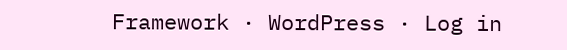Framework · WordPress · Log in